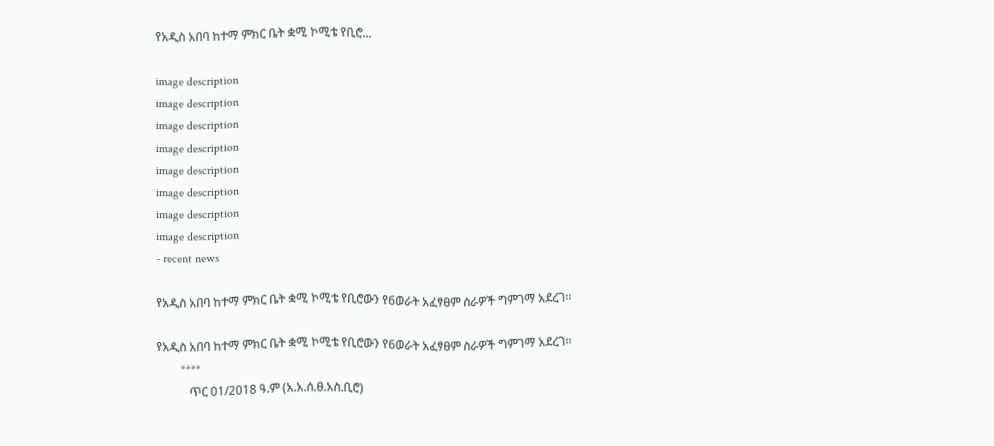የአዲስ አበባ ከተማ ምክር ቤት ቋሚ ኮሚቴ የቢሮ...

image description
image description
image description
image description
image description
image description
image description
image description
- recent news

የአዲስ አበባ ከተማ ምክር ቤት ቋሚ ኮሚቴ የቢሮውን የ6ወራት አፈፃፀም ስራዎች ግምገማ አደረገ፡፡

የአዲስ አበባ ከተማ ምክር ቤት ቋሚ ኮሚቴ የቢሮውን የ6ወራት አፈፃፀም ስራዎች ግምገማ አደረገ፡፡
        ****
           ጥር 01/2018 ዓ.ም (አ.አ.ሰ.ፀ.አስ.ቢሮ)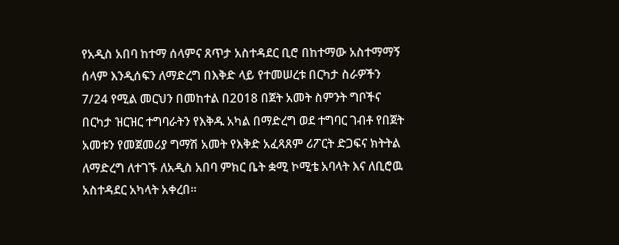የአዲስ አበባ ከተማ ሰላምና ጸጥታ አስተዳደር ቢሮ በከተማው አስተማማኝ ሰላም እንዲሰፍን ለማድረግ በእቅድ ላይ የተመሠረቱ በርካታ ስራዎችን 7/24 የሚል መርህን በመከተል በ2018 በጀት አመት ስምንት ግቦችና በርካታ ዝርዝር ተግባራትን የእቅዱ አካል በማድረግ ወደ ተግባር ገብቶ የበጀት አመቱን የመጀመሪያ ግማሽ አመት የእቅድ አፈጻጸም ሪፖርት ድጋፍና ክትትል ለማድረግ ለተገኙ ለአዲስ አበባ ምክር ቤት ቋሚ ኮሚቴ አባላት እና ለቢሮዉ አስተዳደር አካላት አቀረበ።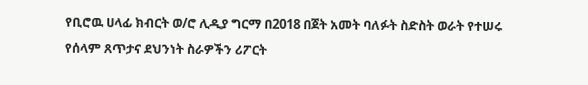የቢሮዉ ሀላፊ ክብርት ወ/ሮ ሊዲያ ግርማ በ2018 በጀት አመት ባለፉት ስድስት ወራት የተሠሩ የሰላም ጸጥታና ደህንነት ስራዎችን ሪፖርት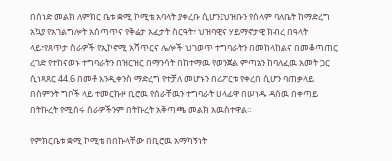በሰነድ መልክ ለምክር ቤቱ ቋሚ ኮሚቴ አባላት ያቀረቡ ሲሆን፤ህዝቡን የሰላም ባለቤት ከማድረግ አኳያ የአገልግሎት አሰጣጥና የቅሬታ አፈታት ስርዓት፣ ህዝባዊና ሃይማኖታዊ ክብረ በዓላት ላይ፣የጸጥታ ስራዎች የኢኮኖሚ አሻጥርና ሌሎች ህገወጥ ተግባራትን በመከላከልና በመቆጣጠር ረገድ የተከናወኑ ተግባራትን በዝርዝር በማንሳት በከተማዉ የወንጀል ምጣኔን ከባለፈዉ አመት ጋር ሲነጻጸር 44.6 በመቶ እንዲቀንስ ማድረግ የተቻለ መሆኑን በሪፖርቱ የቀረበ ሲሆን ባጠቃላይ በስምንት ግቦች ላይ ተመርኩዞ ቢሮዉ የሰራቸዉን ተግባራት ሀላፊዋ በሠነዱ ዳሰዉ በቀጣይ በትኩረት የሚሰሩ ስራዎችንም በትኩረት አቅጣጫ መልክ አዉስተዋል።

የምክርቤቱ ቋሚ ኮሚቴ በበኩላቸው በቢሮዉ አማካኝነት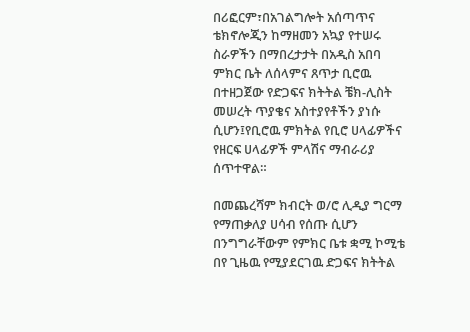በሪፎርም፣በአገልግሎት አሰጣጥና ቴክኖሎጂን ከማዘመን አኳያ የተሠሩ ስራዎችን በማበረታታት በአዲስ አበባ ምክር ቤት ለሰላምና ጸጥታ ቢሮዉ በተዘጋጀው የድጋፍና ክትትል ቼክ-ሊስት  መሠረት ጥያቄና አስተያየቶችን ያነሱ ሲሆን፤የቢሮዉ ምክትል የቢሮ ሀላፊዎችና የዘርፍ ሀላፊዎች ምላሽና ማብራሪያ ሰጥተዋል።

በመጨረሻም ክብርት ወ/ሮ ሊዲያ ግርማ የማጠቃለያ ሀሳብ የሰጡ ሲሆን በንግግራቸውም የምክር ቤቱ ቋሚ ኮሚቴ በየ ጊዜዉ የሚያደርገዉ ድጋፍና ክትትል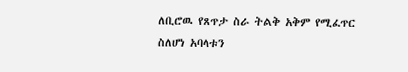ለቢሮዉ የጸጥታ ስራ ትልቅ አቅም የሚፈጥር ስለሆነ አባላቱን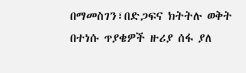በማመስገን፣በድጋፍና ክትትሉ ወቅት በተነሱ ጥያቄዎች ዙሪያ ሰፋ ያለ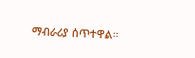ማብራሪያ ሰጥተዋል።